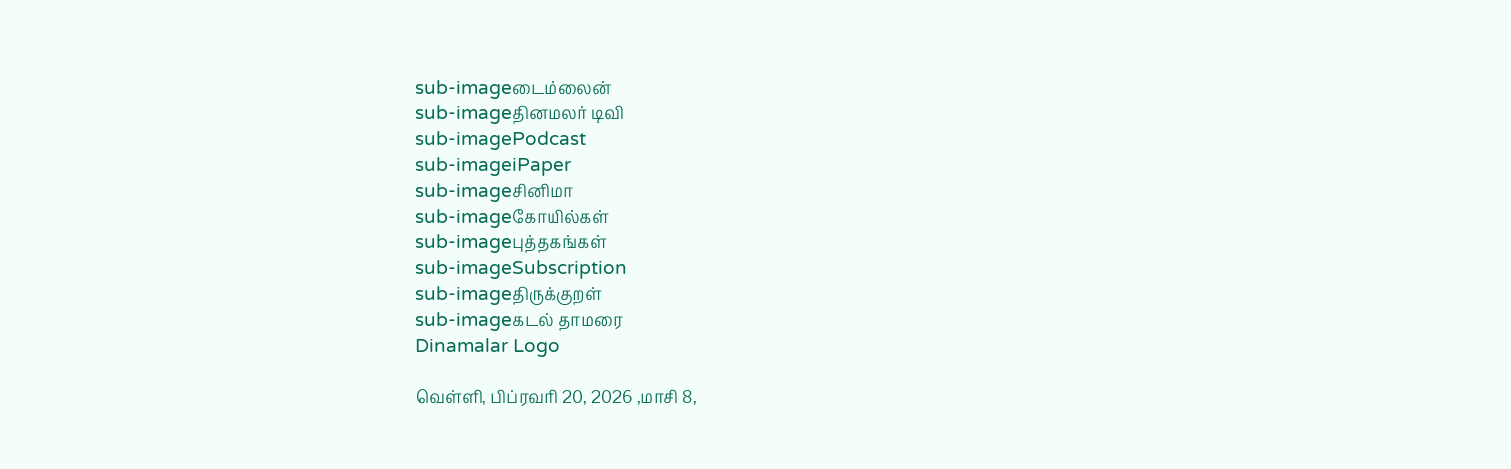sub-imageடைம்லைன்
sub-imageதினமலர் டிவி
sub-imagePodcast
sub-imageiPaper
sub-imageசினிமா
sub-imageகோயில்கள்
sub-imageபுத்தகங்கள்
sub-imageSubscription
sub-imageதிருக்குறள்
sub-imageகடல் தாமரை
Dinamalar Logo

வெள்ளி, பிப்ரவரி 20, 2026 ,மாசி 8,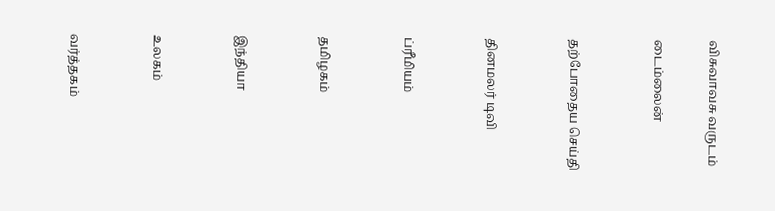விசுவாவசு வருடம்

டைம்லைன்


தற்போதைய செய்தி


தினமலர் டிவி


ப்ரீமியம்


தமிழகம்


இந்தியா


உலகம்


வர்த்தகம்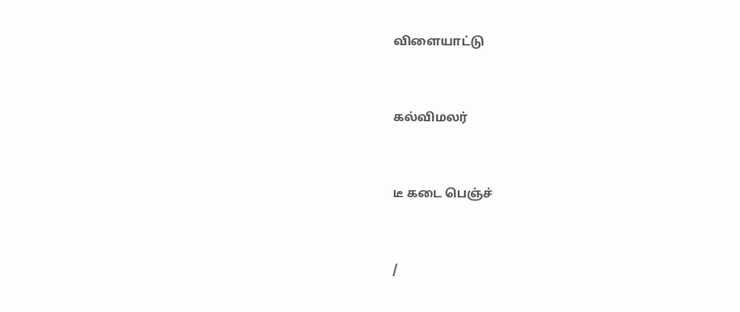விளையாட்டு


கல்விமலர்


டீ கடை பெஞ்ச்


/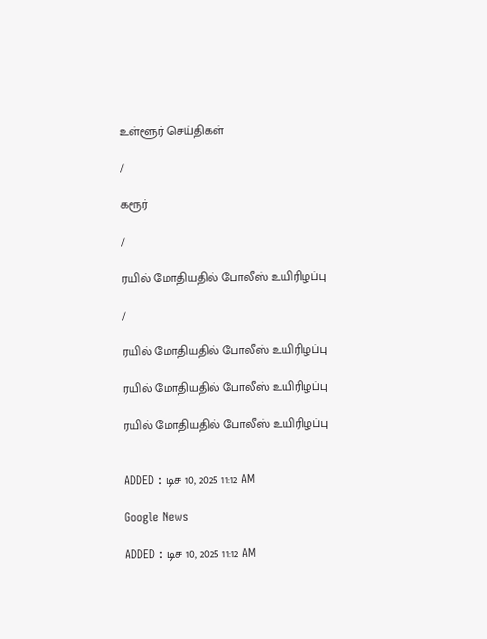உள்ளூர் செய்திகள்

/

கரூர்

/

ரயில் மோதியதில் போலீஸ் உயிரிழப்பு

/

ரயில் மோதியதில் போலீஸ் உயிரிழப்பு

ரயில் மோதியதில் போலீஸ் உயிரிழப்பு

ரயில் மோதியதில் போலீஸ் உயிரிழப்பு


ADDED : டிச 10, 2025 11:12 AM

Google News

ADDED : டிச 10, 2025 11:12 AM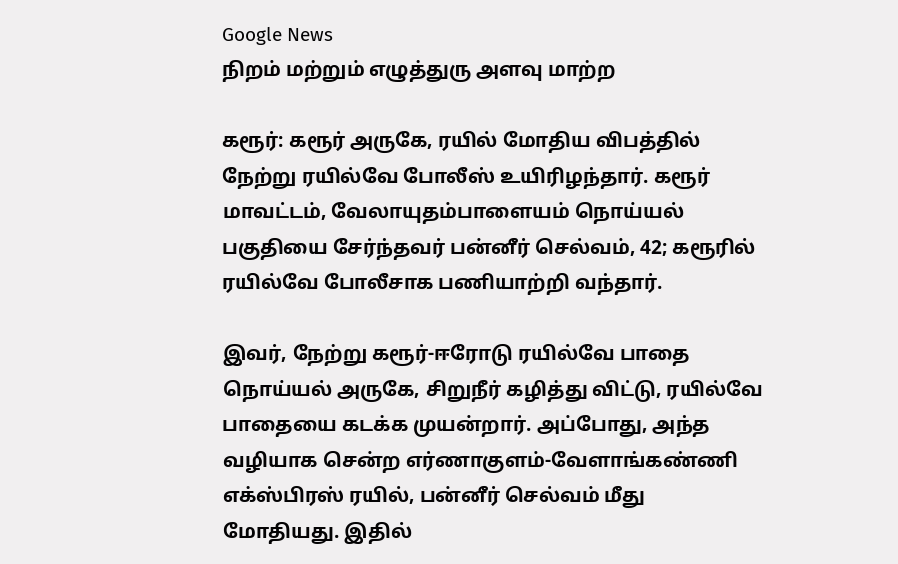Google News
நிறம் மற்றும் எழுத்துரு அளவு மாற்ற

கரூர்: கரூர் அருகே, ரயில் மோதிய விபத்தில் நேற்று ரயில்வே போலீஸ் உயிரிழந்தார். கரூர் மாவட்டம், வேலாயுதம்பாளையம் நொய்யல் பகுதியை சேர்ந்தவர் பன்னீர் செல்வம், 42; கரூரில் ரயில்வே போலீசாக பணியாற்றி வந்தார்.

இவர், நேற்று கரூர்-ஈரோடு ரயில்வே பாதை நொய்யல் அருகே, சிறுநீர் கழித்து விட்டு, ரயில்வே பாதையை கடக்க முயன்றார். அப்போது, அந்த வழியாக சென்ற எர்ணாகுளம்-வேளாங்கண்ணி எக்ஸ்பிரஸ் ரயில், பன்னீர் செல்வம் மீது மோதியது. இதில்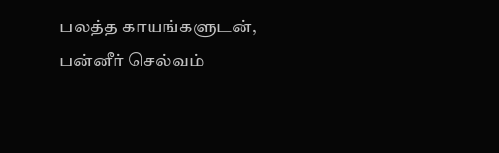பலத்த காயங்களுடன், பன்னீர் செல்வம்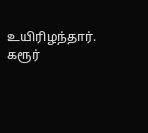உயிரிழந்தார். கரூர்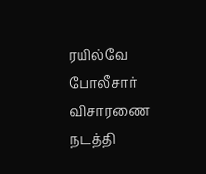ரயில்வே போலீசார் விசாரணை நடத்தி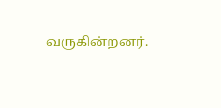வருகின்றனர்.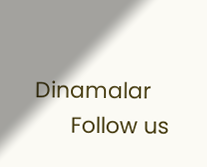Dinamalar
      Follow us